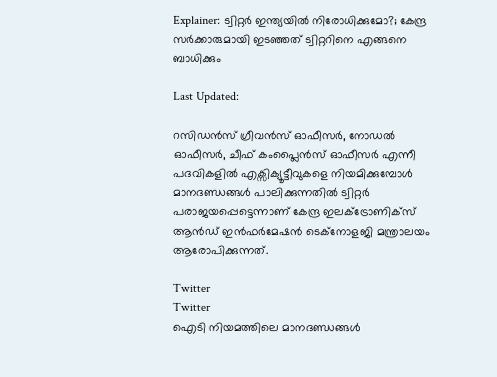Explainer: ട്വിറ്റർ ഇന്ത്യയിൽ നിരോധിക്കുമോ?; കേന്ദ്ര സർക്കാരുമായി ഇടഞ്ഞത് ട്വിറ്ററിനെ എങ്ങനെ ബാധിക്കും

Last Updated:

റസിഡൻസ് ഗ്രീവൻസ് ഓഫീസർ, നോഡൽ ഓഫീസർ, ചീഫ് കംപ്ലൈൻസ് ഓഫീസർ എന്നീ പദവികളിൽ എക്സിക്യൂട്ടീവുകളെ നിയമിക്കുമ്പോൾ മാനദണ്ഡങ്ങൾ പാലിക്കുന്നതിൽ ട്വിറ്റർ പരാജയപ്പെട്ടെന്നാണ് കേന്ദ്ര ഇലക്ട്രോണിക്സ് ആൻഡ് ഇൻഫർമേഷൻ ടെക്നോളജി മന്ത്രാലയം ആരോപിക്കുന്നത്.

Twitter
Twitter
ഐടി നിയമത്തിലെ മാനദണ്ഡങ്ങൾ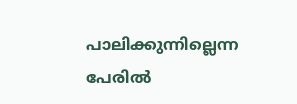പാലിക്കുന്നില്ലെന്ന പേരിൽ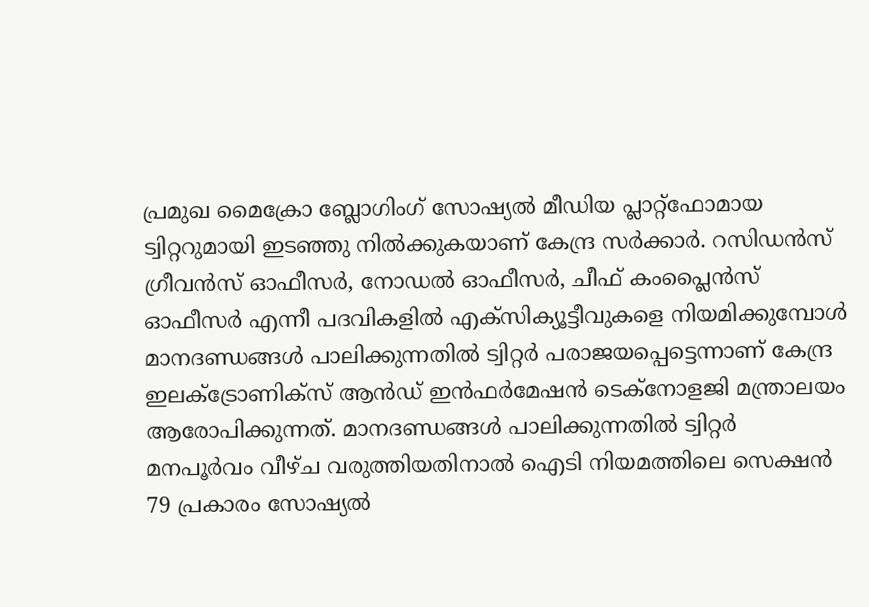പ്രമുഖ മൈക്രോ ബ്ലോഗിംഗ് സോഷ്യൽ മീഡിയ പ്ലാറ്റ്ഫോമായ ട്വിറ്ററുമായി ഇടഞ്ഞു നിൽക്കുകയാണ് കേന്ദ്ര സർക്കാർ. റസിഡൻസ് ഗ്രീവൻസ് ഓഫീസർ, നോഡൽ ഓഫീസർ, ചീഫ് കംപ്ലൈൻസ് ഓഫീസർ എന്നീ പദവികളിൽ എക്സിക്യൂട്ടീവുകളെ നിയമിക്കുമ്പോൾ മാനദണ്ഡങ്ങൾ പാലിക്കുന്നതിൽ ട്വിറ്റർ പരാജയപ്പെട്ടെന്നാണ് കേന്ദ്ര ഇലക്ട്രോണിക്സ് ആൻഡ് ഇൻഫർമേഷൻ ടെക്നോളജി മന്ത്രാലയം ആരോപിക്കുന്നത്. മാനദണ്ഡങ്ങൾ പാലിക്കുന്നതിൽ ട്വിറ്റർ മനപൂർവം വീഴ്ച വരുത്തിയതിനാൽ ഐടി നിയമത്തിലെ സെക്ഷൻ 79 പ്രകാരം സോഷ്യൽ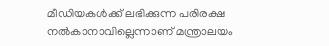മീഡിയകൾക്ക് ലഭിക്കുന്ന പരിരക്ഷ നൽകാനാവില്ലെന്നാണ് മന്ത്രാലയം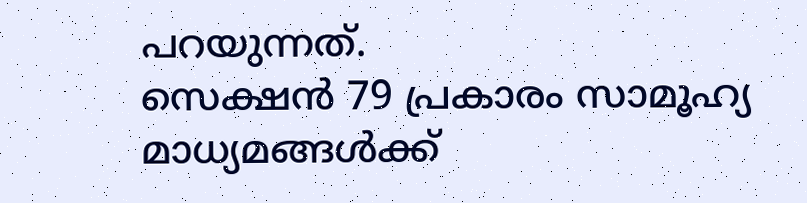പറയുന്നത്.
സെക്ഷൻ 79 പ്രകാരം സാമൂഹ്യ മാധ്യമങ്ങൾക്ക്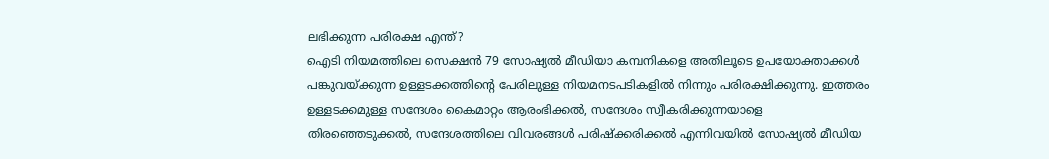ലഭിക്കുന്ന പരിരക്ഷ എന്ത്?
ഐടി നിയമത്തിലെ സെക്ഷൻ 79 സോഷ്യൽ മീഡിയാ കമ്പനികളെ അതിലൂടെ ഉപയോക്താക്കൾ പങ്കുവയ്ക്കുന്ന ഉള്ളടക്കത്തിന്റെ പേരിലുള്ള നിയമനടപടികളിൽ നിന്നും പരിരക്ഷിക്കുന്നു. ഇത്തരം ഉള്ളടക്കമുള്ള സന്ദേശം കൈമാറ്റം ആരംഭിക്കൽ, സന്ദേശം സ്വീകരിക്കുന്നയാളെ തിരഞ്ഞെടുക്കൽ, സന്ദേശത്തിലെ വിവരങ്ങൾ പരിഷ്‌ക്കരിക്കൽ എന്നിവയിൽ സോഷ്യൽ മീഡിയ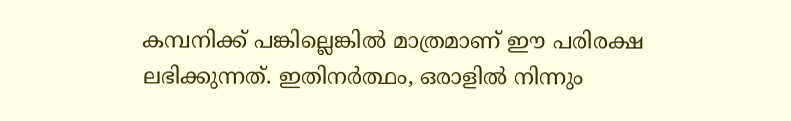കമ്പനിക്ക് പങ്കില്ലെങ്കിൽ മാത്രമാണ് ഈ പരിരക്ഷ ലഭിക്കുന്നത്. ഇതിനർത്ഥം, ഒരാളിൽ നിന്നും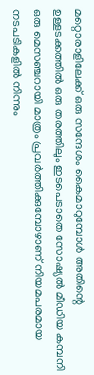മറ്റൊരാളിലേക്ക് ഒരു സന്ദേശം കൈമാറുമ്പോൾ അതിന്റെ ഉള്ളടക്കത്തിൽ ഒരു തരത്തിലും ഇടപെടാതെ സോഷ്യൽ മീഡിയ കമ്പനി ഒരു മെസഞ്ചറായി മാത്രം പ്രവർത്തിക്കുമ്പോഴാണ് നിയമപരമായ നടപടികളിൽ നിന്നും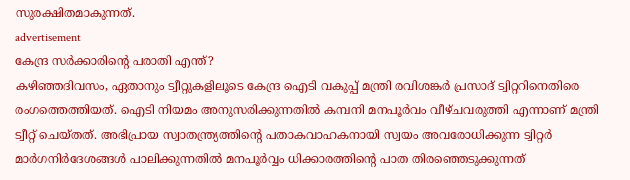സുരക്ഷിതമാകുന്നത്.
advertisement
കേന്ദ്ര സർക്കാരിന്റെ പരാതി എന്ത്?
കഴിഞ്ഞദിവസം, ഏതാനും ട്വീറ്റുകളിലൂടെ കേന്ദ്ര ഐടി വകുപ്പ് മന്ത്രി രവിശങ്കർ പ്രസാദ് ട്വിറ്ററിനെതിരെ രംഗത്തെത്തിയത്. ഐടി നിയമം അനുസരിക്കുന്നതിൽ കമ്പനി മനപൂർവം വീഴ്ചവരുത്തി എന്നാണ് മന്ത്രി ട്വീറ്റ് ചെയ്തത്. അഭിപ്രായ സ്വാതന്ത്ര്യത്തിന്റെ പതാകവാഹകനായി സ്വയം അവരോധിക്കുന്ന ട്വിറ്റർ മാർഗനിർദേശങ്ങൾ പാലിക്കുന്നതിൽ മനപൂർവ്വം ധിക്കാരത്തിന്റെ പാത തിരഞ്ഞെടുക്കുന്നത്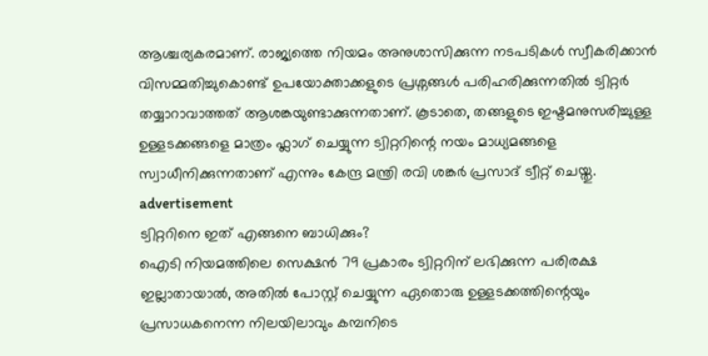ആശ്ചര്യകരമാണ്. രാജ്യത്തെ നിയമം അനുശാസിക്കുന്ന നടപടികൾ സ്വീകരിക്കാൻ വിസമ്മതിച്ചുകൊണ്ട് ഉപയോക്താക്കളുടെ പ്രശ്നങ്ങൾ പരിഹരിക്കുന്നതിൽ ട്വിറ്റർ തയ്യാറാവാത്തത് ആശങ്കയുണ്ടാക്കുന്നതാണ്. കൂടാതെ, തങ്ങളുടെ ഇഷ്ടമനുസരിച്ചുള്ള ഉള്ളടക്കങ്ങളെ മാത്രം ഫ്ലാഗ് ചെയ്യുന്ന ട്വിറ്ററിന്റെ നയം മാധ്യമങ്ങളെ സ്വാധീനിക്കുന്നതാണ് എന്നും കേന്ദ്ര മന്ത്രി രവി ശങ്കർ പ്രസാദ് ട്വീറ്റ് ചെയ്തു.
advertisement
ട്വിറ്ററിനെ ഇത് എങ്ങനെ ബാധിക്കും?
ഐടി നിയമത്തിലെ സെക്ഷൻ 79 പ്രകാരം ട്വിറ്ററിന് ലഭിക്കുന്ന പരിരക്ഷ ഇല്ലാതായാൽ, അതിൽ പോസ്റ്റ് ചെയ്യുന്ന ഏതൊരു ഉള്ളടക്കത്തിന്റെയും പ്രസാധകനെന്ന നിലയിലാവും കമ്പനിടെ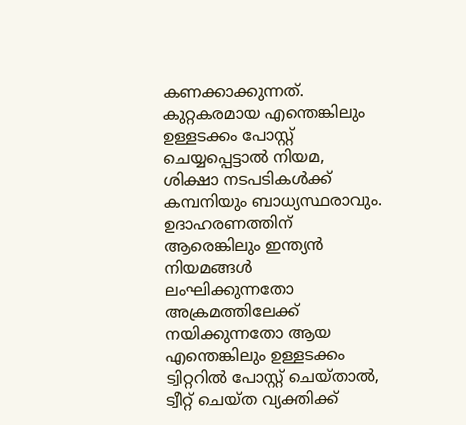കണക്കാക്കുന്നത്. കുറ്റകരമായ എന്തെങ്കിലും ഉള്ളടക്കം പോസ്റ്റ് ചെയ്യപ്പെട്ടാൽ നിയമ, ശിക്ഷാ നടപടികൾക്ക് കമ്പനിയും ബാധ്യസ്ഥരാവും. ഉദാഹരണത്തിന് ആരെങ്കിലും ഇന്ത്യൻ നിയമങ്ങൾ ലംഘിക്കുന്നതോ അക്രമത്തിലേക്ക് നയിക്കുന്നതോ ആയ എന്തെങ്കിലും ഉള്ളടക്കം ട്വിറ്ററിൽ പോസ്റ്റ് ചെയ്താൽ, ട്വീറ്റ് ചെയ്ത വ്യക്തിക്ക്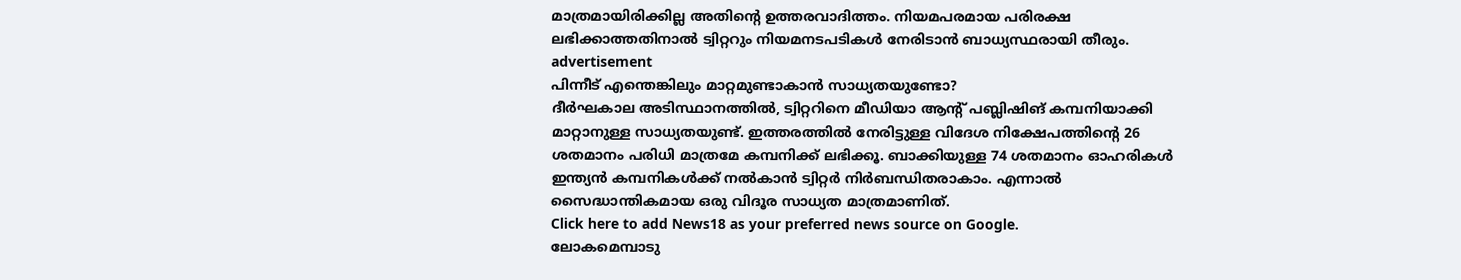മാത്രമായിരിക്കില്ല അതിന്റെ ഉത്തരവാദിത്തം. നിയമപരമായ പരിരക്ഷ ലഭിക്കാത്തതിനാൽ ട്വിറ്ററും നിയമനടപടികൾ നേരിടാൻ ബാധ്യസ്ഥരായി തീരും.
advertisement
പിന്നീട് എന്തെങ്കിലും മാറ്റമുണ്ടാകാൻ സാധ്യതയുണ്ടോ?
ദീർഘകാല അടിസ്ഥാനത്തിൽ, ട്വിറ്ററിനെ മീഡിയാ ആന്റ് പബ്ലിഷിങ് കമ്പനിയാക്കി മാറ്റാനുള്ള സാധ്യതയുണ്ട്. ഇത്തരത്തിൽ നേരിട്ടുള്ള വിദേശ നിക്ഷേപത്തിന്റെ 26 ശതമാനം പരിധി മാത്രമേ കമ്പനിക്ക് ലഭിക്കൂ. ബാക്കിയുള്ള 74 ശതമാനം ഓഹരികൾ ഇന്ത്യൻ കമ്പനികൾക്ക് നൽകാൻ ട്വിറ്റർ നിർബന്ധിതരാകാം. എന്നാൽ സൈദ്ധാന്തികമായ ഒരു വിദൂര സാധ്യത മാത്രമാണിത്.
Click here to add News18 as your preferred news source on Google.
ലോകമെമ്പാടു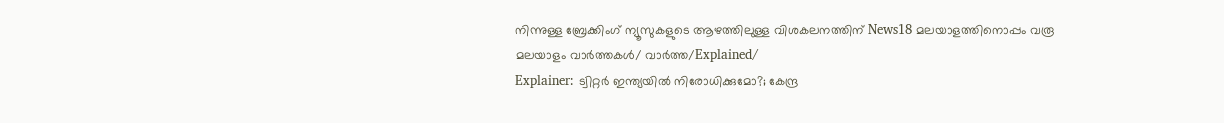നിന്നുള്ള ബ്രേക്കിംഗ് ന്യൂസുകളുടെ ആഴത്തിലുള്ള വിശകലനത്തിന് News18 മലയാളത്തിനൊപ്പം വരൂ
മലയാളം വാർത്തകൾ/ വാർത്ത/Explained/
Explainer: ട്വിറ്റർ ഇന്ത്യയിൽ നിരോധിക്കുമോ?; കേന്ദ്ര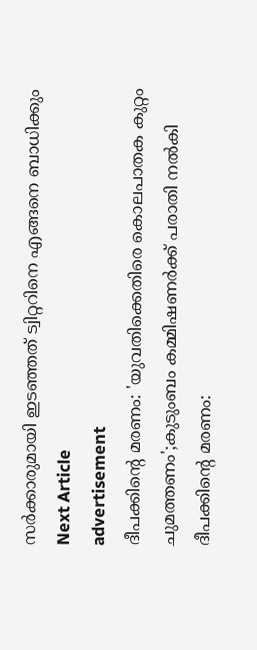സർക്കാരുമായി ഇടഞ്ഞത് ട്വിറ്ററിനെ എങ്ങനെ ബാധിക്കും
Next Article
advertisement
ദീപക്കിന്റെ മരണം: 'യുവതിക്കെതിരെ കൊലപാതക കുറ്റം ചുമത്തണം';കുടുംബം കമ്മിഷണർക്ക് പരാതി നൽകി
ദീപക്കിന്റെ മരണം: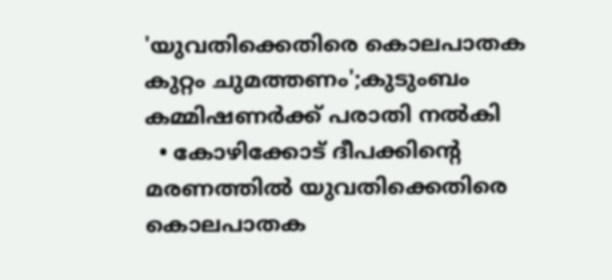'യുവതിക്കെതിരെ കൊലപാതക കുറ്റം ചുമത്തണം';കുടുംബം കമ്മിഷണർക്ക് പരാതി നൽകി
  • കോഴിക്കോട് ദീപക്കിന്റെ മരണത്തിൽ യുവതിക്കെതിരെ കൊലപാതക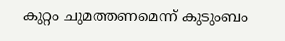കുറ്റം ചുമത്തണമെന്ന് കുടുംബം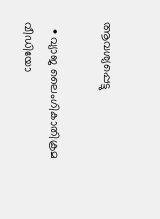ആവശ്യപ്പെട്ടു

  • വ്യാജ ലൈംഗികാതിക്രമ വീഡിയോ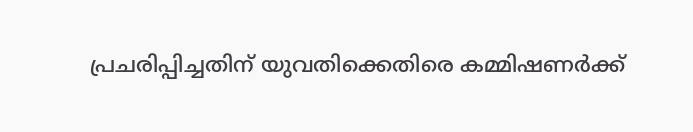പ്രചരിപ്പിച്ചതിന് യുവതിക്കെതിരെ കമ്മിഷണർക്ക്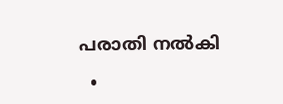പരാതി നൽകി

  •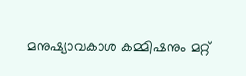മനുഷ്യാവകാശ കമ്മിഷനും മറ്റ്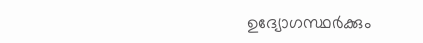ഉദ്യോഗസ്ഥർക്കും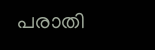പരാതി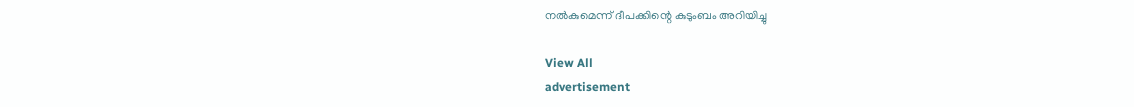നൽകുമെന്ന് ദീപക്കിന്റെ കുടുംബം അറിയിച്ചു

View All
advertisement